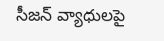సీజన్ వ్యాధులపై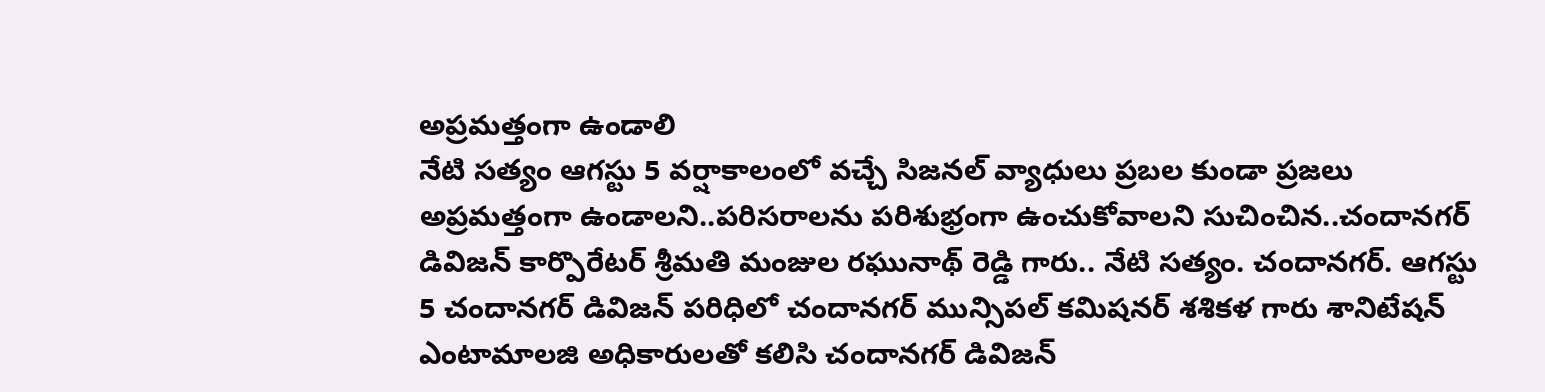అప్రమత్తంగా ఉండాలి
నేటి సత్యం ఆగస్టు 5 వర్షాకాలంలో వచ్చే సిజనల్ వ్యాధులు ప్రబల కుండా ప్రజలు అప్రమత్తంగా ఉండాలని..పరిసరాలను పరిశుభ్రంగా ఉంచుకోవాలని సుచించిన..చందానగర్ డివిజన్ కార్పొరేటర్ శ్రీమతి మంజుల రఘునాథ్ రెడ్డి గారు.. నేటి సత్యం. చందానగర్. ఆగస్టు 5 చందానగర్ డివిజన్ పరిధిలో చందానగర్ మున్సిపల్ కమిషనర్ శశికళ గారు శానిటేషన్ ఎంటామాలజి అధికారులతో కలిసి చందానగర్ డివిజన్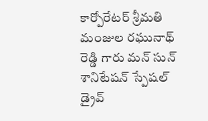కార్పోరేటర్ శ్రీమతి మంజుల రఘునాథ్ రెడ్డి గారు మన్ సున్ శానిటేషన్ స్పేషల్ డ్రైవ్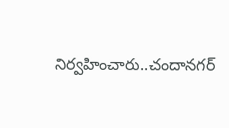నిర్వహించారు..చందానగర్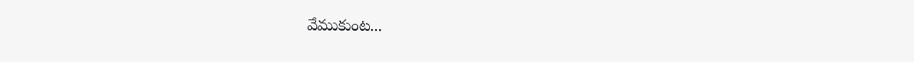వేముకుంట...